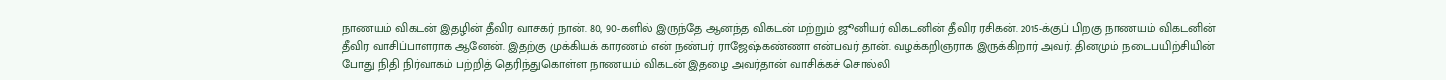நாணயம் விகடன் இதழின் தீவிர வாசகர் நான். 80, 90-களில் இருந்தே ஆனந்த விகடன் மற்றும் ஜூனியர் விகடனின் தீவிர ரசிகன். 2015-க்குப் பிறகு நாணயம் விகடனின் தீவிர வாசிப்பாளராக ஆனேன். இதற்கு முக்கியக் காரணம் என் நண்பர் ராஜேஷ்கண்ணா என்பவர் தான். வழக்கறிஞராக இருக்கிறார் அவர். தினமும் நடைபயிற்சியின் போது நிதி நிர்வாகம் பற்றித் தெரிந்துகொள்ள நாணயம் விகடன் இதழை அவர்தான் வாசிக்கச் சொல்லி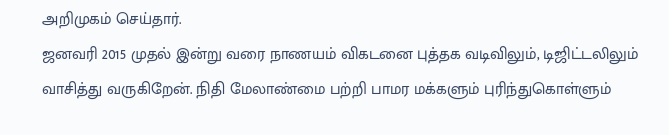அறிமுகம் செய்தார்.
ஜனவரி 2015 முதல் இன்று வரை நாணயம் விகடனை புத்தக வடிவிலும், டிஜிட்டலிலும் வாசித்து வருகிறேன். நிதி மேலாண்மை பற்றி பாமர மக்களும் புரிந்துகொள்ளும்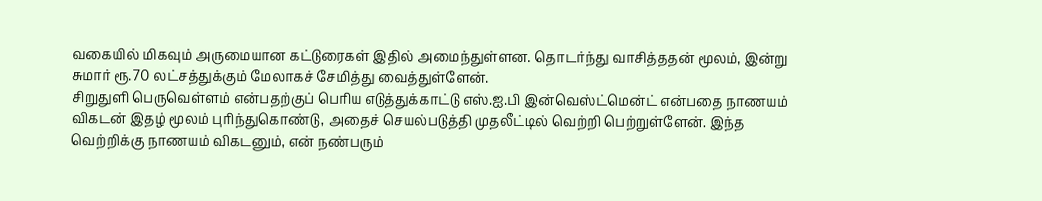வகையில் மிகவும் அருமையான கட்டுரைகள் இதில் அமைந்துள்ளன. தொடர்ந்து வாசித்ததன் மூலம், இன்று சுமார் ரூ.70 லட்சத்துக்கும் மேலாகச் சேமித்து வைத்துள்ளேன்.
சிறுதுளி பெருவெள்ளம் என்பதற்குப் பெரிய எடுத்துக்காட்டு எஸ்.ஐ.பி இன்வெஸ்ட்மென்ட் என்பதை நாணயம் விகடன் இதழ் மூலம் புரிந்துகொண்டு, அதைச் செயல்படுத்தி முதலீட்டில் வெற்றி பெற்றுள்ளேன். இந்த வெற்றிக்கு நாணயம் விகடனும், என் நண்பரும்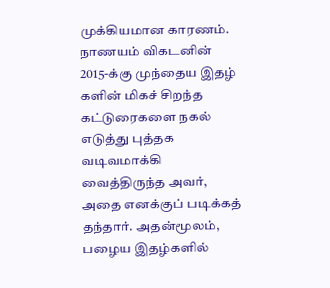முக்கியமான காரணம். நாணயம் விகடனின் 2015-க்கு முந்தைய இதழ் களின் மிகச் சிறந்த கட்டுரைகளை நகல் எடுத்து புத்தக வடிவமாக்கி வைத்திருந்த அவர், அதை எனக்குப் படிக்கத் தந்தார். அதன்மூலம், பழைய இதழ்களில்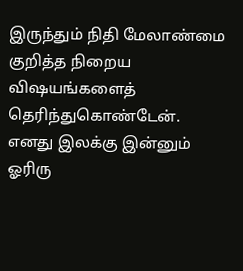இருந்தும் நிதி மேலாண்மை குறித்த நிறைய விஷயங்களைத் தெரிந்துகொண்டேன்.
எனது இலக்கு இன்னும் ஓரிரு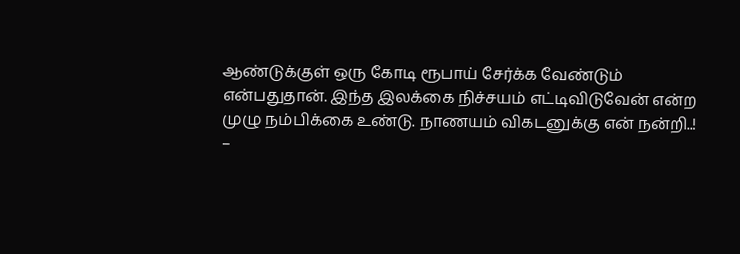ஆண்டுக்குள் ஒரு கோடி ரூபாய் சேர்க்க வேண்டும் என்பதுதான். இந்த இலக்கை நிச்சயம் எட்டிவிடுவேன் என்ற முழு நம்பிக்கை உண்டு. நாணயம் விகடனுக்கு என் நன்றி..!
–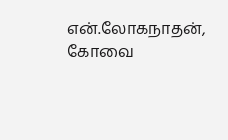என்.லோகநாதன், கோவை